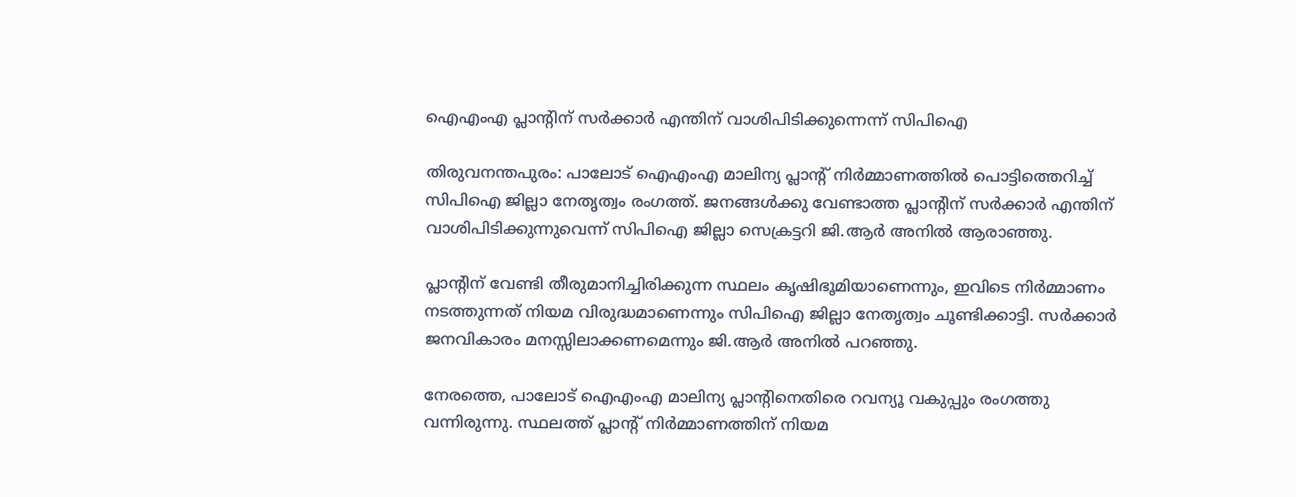ഐഎംഎ പ്ലാന്റിന് സര്‍ക്കാര്‍ എന്തിന് വാശിപിടിക്കുന്നെന്ന് സിപിഐ

തിരുവനന്തപുരം: പാലോട് ഐഎംഎ മാലിന്യ പ്ലാന്റ് നിര്‍മ്മാണത്തില്‍ പൊട്ടിത്തെറിച്ച് സിപിഐ ജില്ലാ നേതൃത്വം രംഗത്ത്. ജനങ്ങള്‍ക്കു വേണ്ടാത്ത പ്ലാന്റിന് സര്‍ക്കാര്‍ എന്തിന് വാശിപിടിക്കുന്നുവെന്ന് സിപിഐ ജില്ലാ സെക്രട്ടറി ജി.ആര്‍ അനില്‍ ആരാഞ്ഞു.

പ്ലാന്റിന് വേണ്ടി തീരുമാനിച്ചിരിക്കുന്ന സ്ഥലം കൃഷിഭൂമിയാണെന്നും, ഇവിടെ നിര്‍മ്മാണം നടത്തുന്നത് നിയമ വിരുദ്ധമാണെന്നും സിപിഐ ജില്ലാ നേതൃത്വം ചൂണ്ടിക്കാട്ടി. സര്‍ക്കാര്‍ ജനവികാരം മനസ്സിലാക്കണമെന്നും ജി.ആര്‍ അനില്‍ പറഞ്ഞു.

നേരത്തെ, പാലോട് ഐഎംഎ മാലിന്യ പ്ലാന്റിനെതിരെ റവന്യൂ വകുപ്പും രംഗത്തു വന്നിരുന്നു. സ്ഥലത്ത് പ്ലാന്റ് നിര്‍മ്മാണത്തിന് നിയമ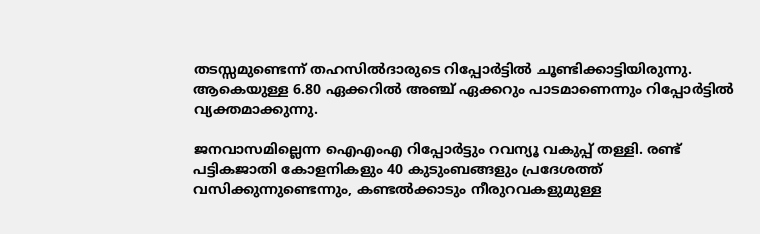തടസ്സമുണ്ടെന്ന് തഹസില്‍ദാരുടെ റിപ്പോര്‍ട്ടില്‍ ചൂണ്ടിക്കാട്ടിയിരുന്നു. ആകെയുള്ള 6.80 ഏക്കറില്‍ അഞ്ച് ഏക്കറും പാടമാണെന്നും റിപ്പോര്‍ട്ടില്‍ വ്യക്തമാക്കുന്നു.

ജനവാസമില്ലെന്ന ഐഎംഎ റിപ്പോര്‍ട്ടും റവന്യൂ വകുപ്പ് തള്ളി. രണ്ട് പട്ടികജാതി കോളനികളും 40 കുടുംബങ്ങളും പ്രദേശത്ത് വസിക്കുന്നുണ്ടെന്നും, കണ്ടല്‍ക്കാടും നീരുറവകളുമുള്ള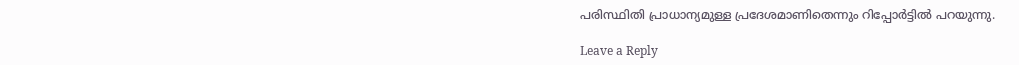പരിസ്ഥിതി പ്രാധാന്യമുള്ള പ്രദേശമാണിതെന്നും റിപ്പോര്‍ട്ടില്‍ പറയുന്നു.

Leave a Reply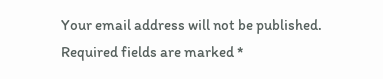Your email address will not be published. Required fields are marked *